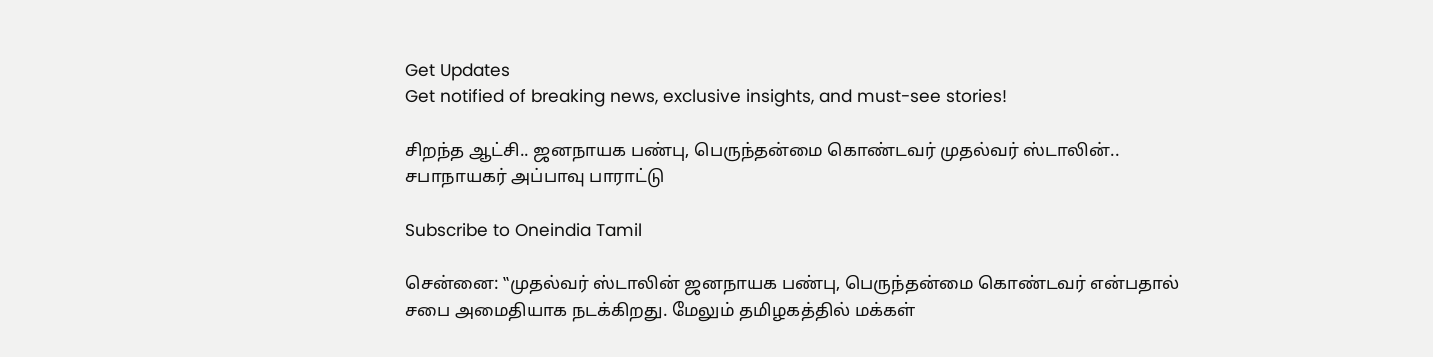Get Updates
Get notified of breaking news, exclusive insights, and must-see stories!

சிறந்த ஆட்சி.. ஜனநாயக பண்பு, பெருந்தன்மை கொண்டவர் முதல்வர் ஸ்டாலின்.. சபாநாயகர் அப்பாவு பாராட்டு

Subscribe to Oneindia Tamil

சென்னை: ‛‛முதல்வர் ஸ்டாலின் ஜனநாயக பண்பு, பெருந்தன்மை கொண்டவர் என்பதால் சபை அமைதியாக நடக்கிறது. மேலும் தமிழகத்தில் மக்கள்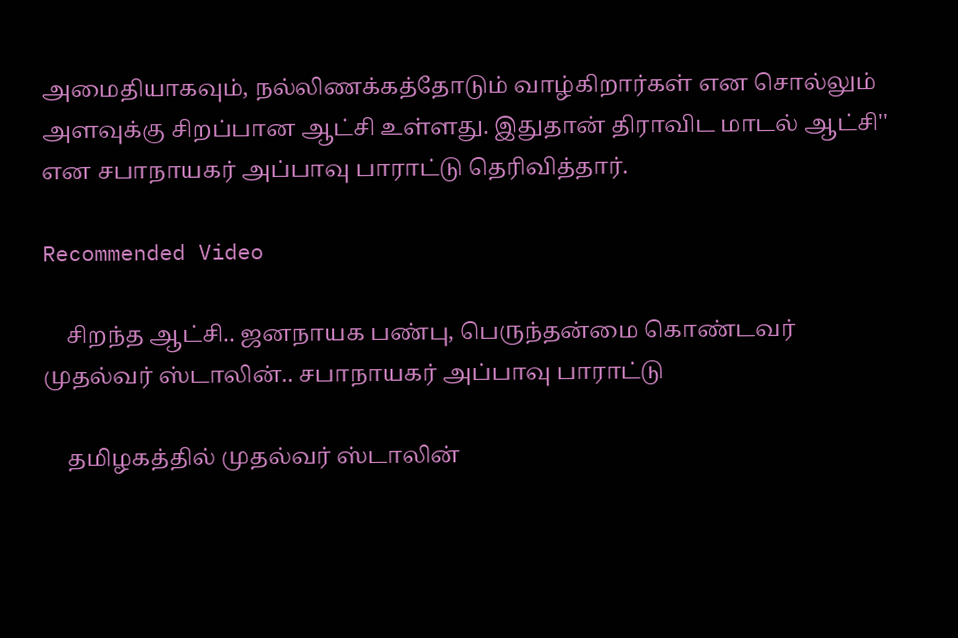அமைதியாகவும், நல்லிணக்கத்தோடும் வாழ்கிறார்கள் என சொல்லும் அளவுக்கு சிறப்பான ஆட்சி உள்ளது. இதுதான் திராவிட மாடல் ஆட்சி'' என சபாநாயகர் அப்பாவு பாராட்டு தெரிவித்தார்.

Recommended Video

    சிறந்த ஆட்சி.. ஜனநாயக பண்பு, பெருந்தன்மை கொண்டவர் முதல்வர் ஸ்டாலின்.. சபாநாயகர் அப்பாவு பாராட்டு

    தமிழகத்தில் முதல்வர் ஸ்டாலின்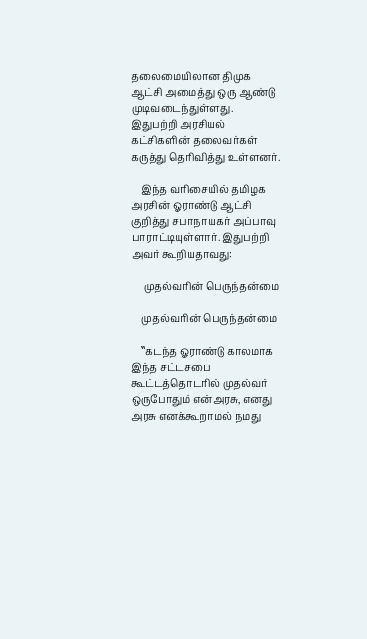தலைமையிலான திமுக ஆட்சி அமைத்து ஒரு ஆண்டு முடிவடைந்துள்ளது. இதுபற்றி அரசியல் கட்சிகளின் தலைவர்கள் கருத்து தெரிவித்து உள்ளனர்.

    இந்த வரிசையில் தமிழக அரசின் ஓராண்டு ஆட்சி குறித்து சபாநாயகர் அப்பாவு பாராட்டியுள்ளார். இதுபற்றி அவர் கூறியதாவது:

     முதல்வரின் பெருந்தன்மை

    முதல்வரின் பெருந்தன்மை

    ‛‛கடந்த ஓராண்டு காலமாக இந்த சட்டசபை கூட்டத்தொடரில் முதல்வர் ஒருபோதும் என்அரசு, எனது அரசு எனக்கூறாமல் நமது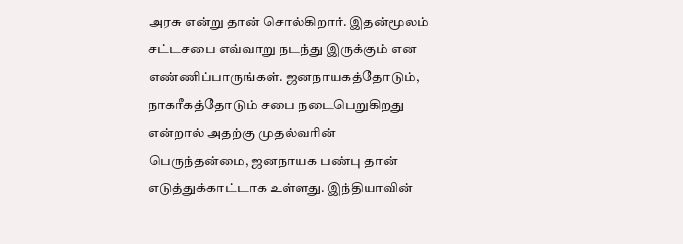அரசு என்று தான் சொல்கிறார். இதன்மூலம் சட்டசபை எவ்வாறு நடந்து இருக்கும் என எண்ணிப்பாருங்கள். ஜனநாயகத்தோடும், நாகரீகத்தோடும் சபை நடைபெறுகிறது என்றால் அதற்கு முதல்வரின் பெருந்தன்மை, ஜனநாயக பண்பு தான் எடுத்துக்காட்டாக உள்ளது. இந்தியாவின்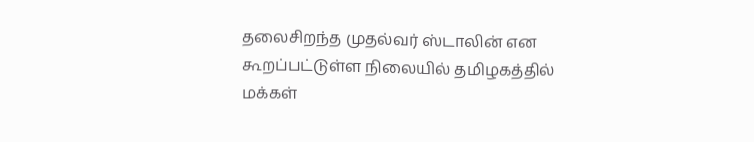தலைசிறந்த முதல்வர் ஸ்டாலின் என கூறப்பட்டுள்ள நிலையில் தமிழகத்தில் மக்கள்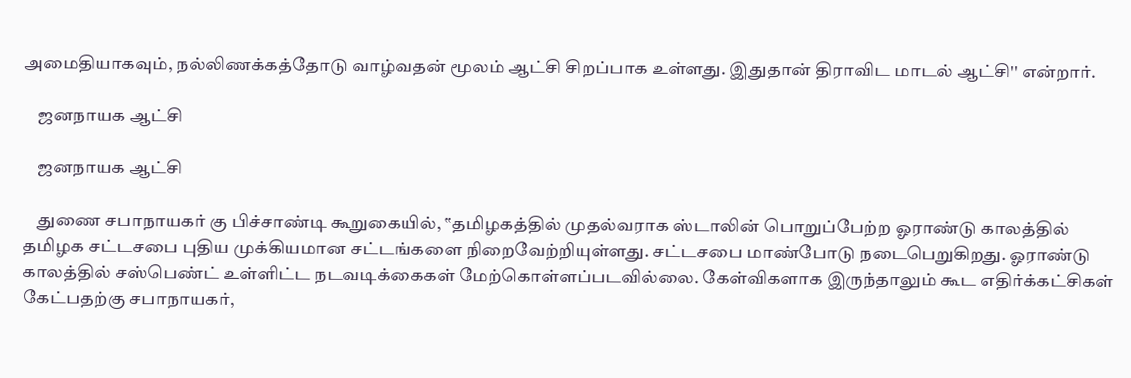அமைதியாகவும், நல்லிணக்கத்தோடு வாழ்வதன் மூலம் ஆட்சி சிறப்பாக உள்ளது. இதுதான் திராவிட மாடல் ஆட்சி'' என்றார்.

    ஜனநாயக ஆட்சி

    ஜனநாயக ஆட்சி

    துணை சபாநாயகர் கு பிச்சாண்டி கூறுகையில், ‛‛தமிழகத்தில் முதல்வராக ஸ்டாலின் பொறுப்பேற்ற ஓராண்டு காலத்தில் தமிழக சட்டசபை புதிய முக்கியமான சட்டங்களை நிறைவேற்றியுள்ளது. சட்டசபை மாண்போடு நடைபெறுகிறது. ஓராண்டு காலத்தில் சஸ்பெண்ட் உள்ளிட்ட நடவடிக்கைகள் மேற்கொள்ளப்படவில்லை. கேள்விகளாக இருந்தாலும் கூட எதிர்க்கட்சிகள் கேட்பதற்கு சபாநாயகர்,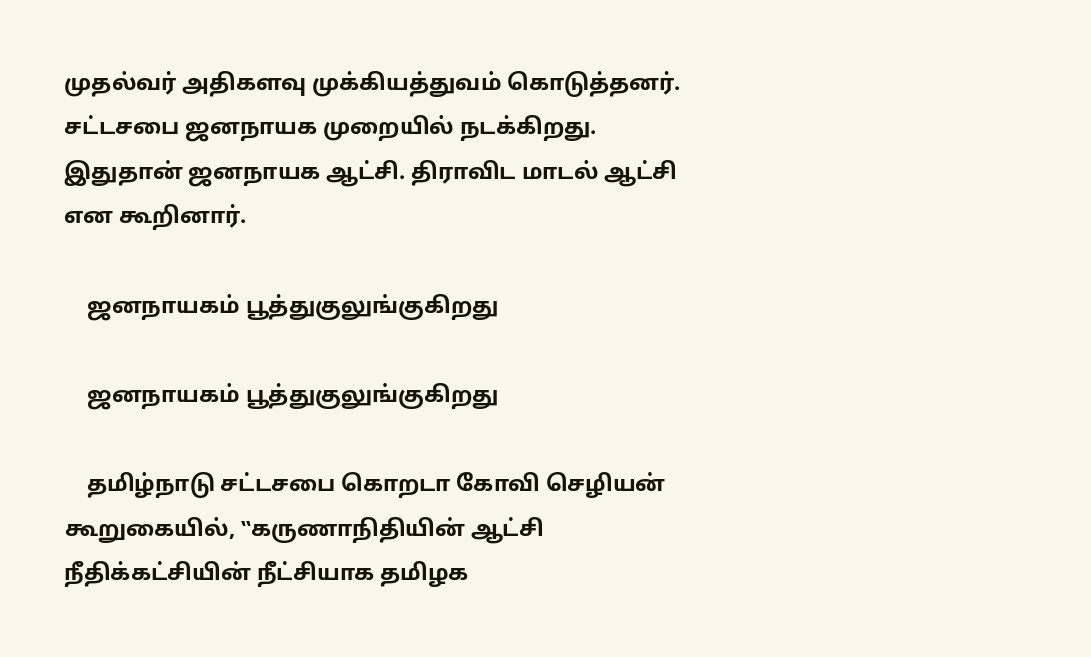முதல்வர் அதிகளவு முக்கியத்துவம் கொடுத்தனர். சட்டசபை ஜனநாயக முறையில் நடக்கிறது. இதுதான் ஜனநாயக ஆட்சி. திராவிட மாடல் ஆட்சி என கூறினார்.

    ஜனநாயகம் பூத்துகுலுங்குகிறது

    ஜனநாயகம் பூத்துகுலுங்குகிறது

    தமிழ்நாடு சட்டசபை கொறடா கோவி செழியன் கூறுகையில், ‛‛கருணாநிதியின் ஆட்சி நீதிக்கட்சியின் நீட்சியாக தமிழக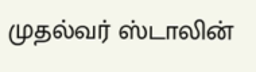முதல்வர் ஸ்டாலின்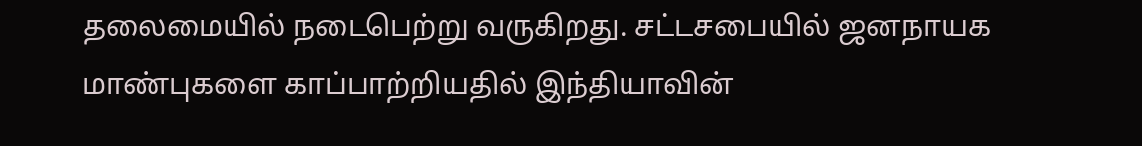தலைமையில் நடைபெற்று வருகிறது. சட்டசபையில் ஜனநாயக மாண்புகளை காப்பாற்றியதில் இந்தியாவின்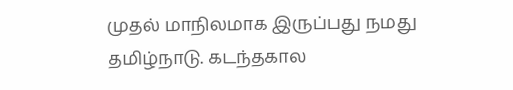முதல் மாநிலமாக இருப்பது நமது தமிழ்நாடு. கடந்தகால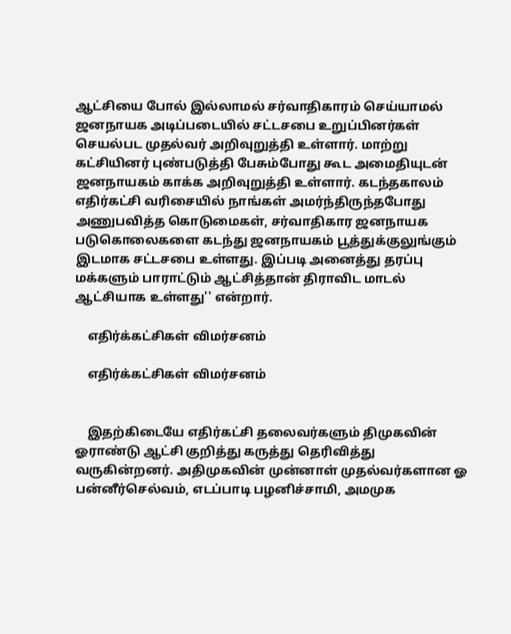ஆட்சியை போல் இல்லாமல் சர்வாதிகாரம் செய்யாமல் ஜனநாயக அடிப்படையில் சட்டசபை உறுப்பினர்கள் செயல்பட முதல்வர் அறிவுறுத்தி உள்ளார். மாற்று கட்சியினர் புண்படுத்தி பேசும்போது கூட அமைதியுடன் ஜனநாயகம் காக்க அறிவுறுத்தி உள்ளார். கடந்தகாலம் எதிர்கட்சி வரிசையில் நாங்கள் அமர்ந்திருந்தபோது அணுபவித்த கொடுமைகள், சர்வாதிகார ஜனநாயக படுகொலைகளை கடந்து ஜனநாயகம் பூத்துக்குலுங்கும் இடமாக சட்டசபை உள்ளது. இப்படி அனைத்து தரப்பு மக்களும் பாராட்டும் ஆட்சித்தான் திராவிட மாடல் ஆட்சியாக உள்ளது'' என்றார்.

    எதிர்க்கட்சிகள் விமர்சனம்

    எதிர்க்கட்சிகள் விமர்சனம்


    இதற்கிடையே எதிர்கட்சி தலைவர்களும் திமுகவின் ஓராண்டு ஆட்சி குறித்து கருத்து தெரிவித்து வருகின்றனர். அதிமுகவின் முன்னாள் முதல்வர்களான ஓ பன்னீர்செல்வம், எடப்பாடி பழனிச்சாமி, அமமுக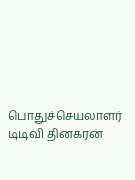பொதுச்செயலாளர் டிடிவி தினகரன்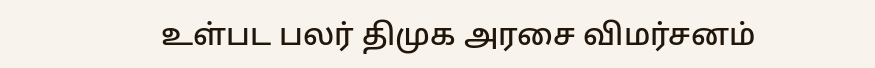உள்பட பலர் திமுக அரசை விமர்சனம்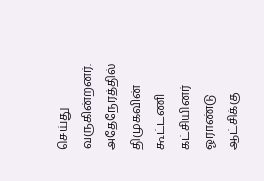செய்து வருகின்றனர். அதேநேரத்தில் திமுகவின் கூட்டணி கட்சியினர் ஓராண்டு ஆட்சிக்கு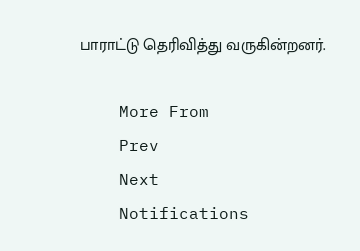பாராட்டு தெரிவித்து வருகின்றனர்.

    More From
    Prev
    Next
    Notifications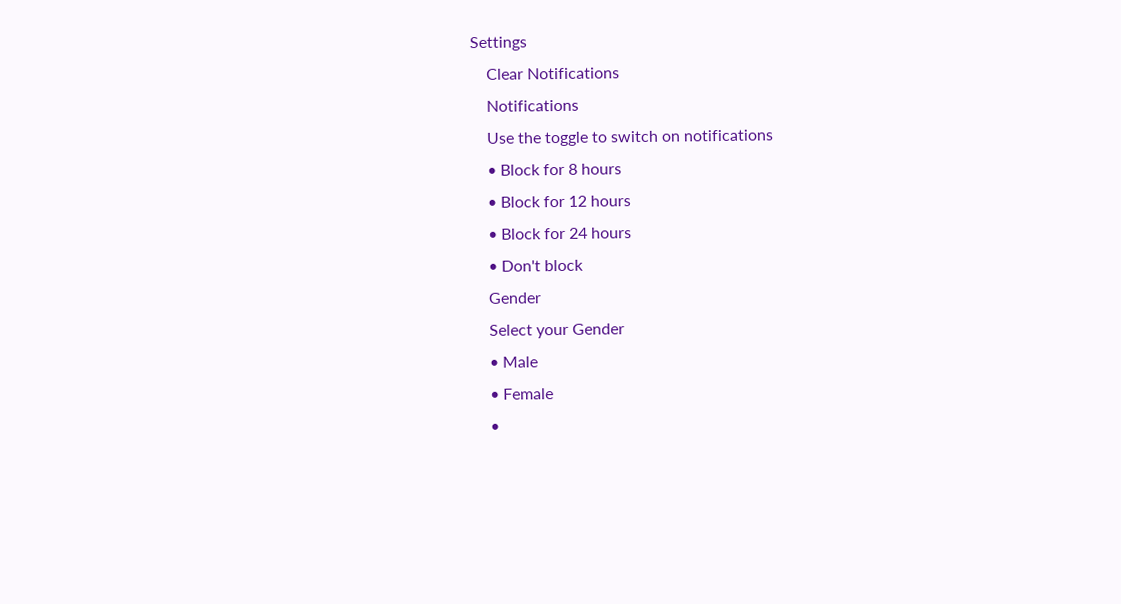Settings
    Clear Notifications
    Notifications
    Use the toggle to switch on notifications
    • Block for 8 hours
    • Block for 12 hours
    • Block for 24 hours
    • Don't block
    Gender
    Select your Gender
    • Male
    • Female
    •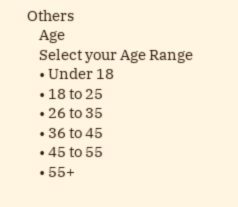Others
    Age
    Select your Age Range
    • Under 18
    • 18 to 25
    • 26 to 35
    • 36 to 45
    • 45 to 55
    • 55+